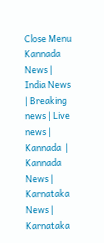Close Menu
Kannada News | India News | Breaking news | Live news | Kannada  | Kannada News | Karnataka News | Karnataka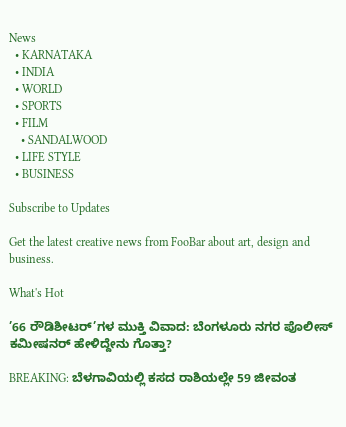News
  • KARNATAKA
  • INDIA
  • WORLD
  • SPORTS
  • FILM
    • SANDALWOOD
  • LIFE STYLE
  • BUSINESS

Subscribe to Updates

Get the latest creative news from FooBar about art, design and business.

What's Hot

’66 ರೌಡಿಶೀಟರ್‌’ಗಳ ಮುಕ್ತಿ ವಿವಾದ: ಬೆಂಗಳೂರು ನಗರ ಪೊಲೀಸ್ ಕಮೀಷನರ್ ಹೇಳಿದ್ದೇನು ಗೊತ್ತಾ?

BREAKING: ಬೆಳಗಾವಿಯಲ್ಲಿ ಕಸದ ರಾಶಿಯಲ್ಲೇ 59 ಜೀವಂತ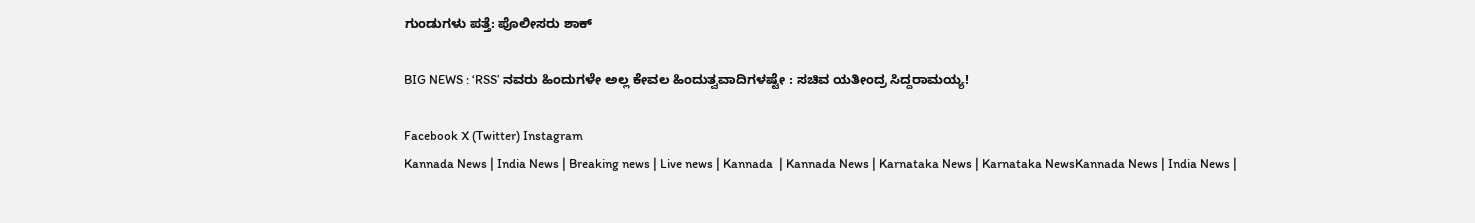ಗುಂಡುಗಳು ಪತ್ತೆ: ಪೊಲೀಸರು ಶಾಕ್

BIG NEWS : ‘RSS’ ನವರು ಹಿಂದುಗಳೇ ಅಲ್ಲ ಕೇವಲ ಹಿಂದುತ್ವವಾದಿಗಳಷ್ಟೇ : ಸಚಿವ ಯತೀಂದ್ರ ಸಿದ್ದರಾಮಯ್ಯ!

Facebook X (Twitter) Instagram
Kannada News | India News | Breaking news | Live news | Kannada  | Kannada News | Karnataka News | Karnataka NewsKannada News | India News |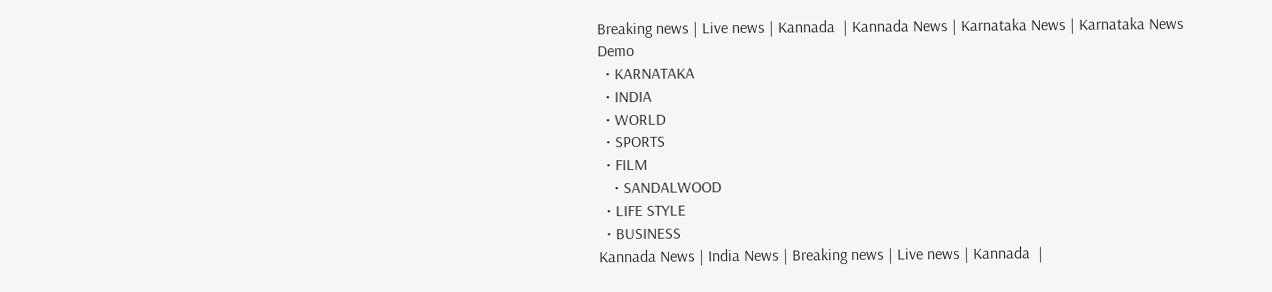Breaking news | Live news | Kannada  | Kannada News | Karnataka News | Karnataka News
Demo
  • KARNATAKA
  • INDIA
  • WORLD
  • SPORTS
  • FILM
    • SANDALWOOD
  • LIFE STYLE
  • BUSINESS
Kannada News | India News | Breaking news | Live news | Kannada  |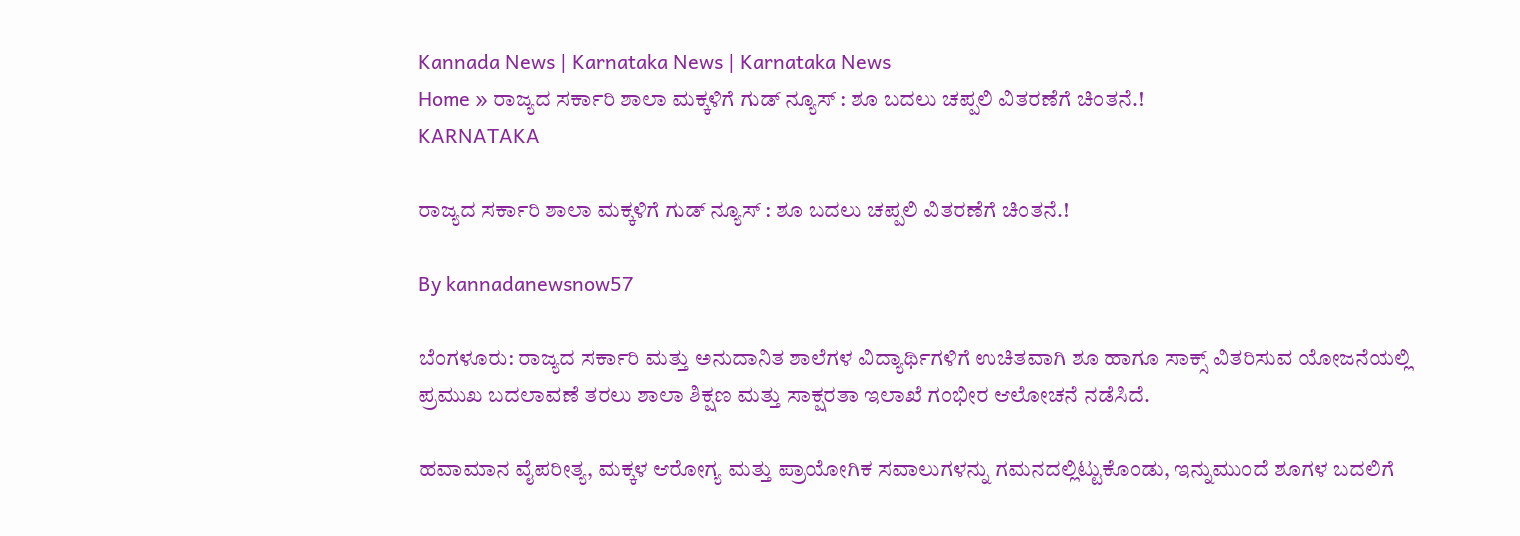Kannada News | Karnataka News | Karnataka News
Home » ರಾಜ್ಯದ ಸರ್ಕಾರಿ ಶಾಲಾ ಮಕ್ಕಳಿಗೆ ಗುಡ್ ನ್ಯೂಸ್ : ಶೂ ಬದಲು ಚಪ್ಪಲಿ ವಿತರಣೆಗೆ ಚಿಂತನೆ.!
KARNATAKA

ರಾಜ್ಯದ ಸರ್ಕಾರಿ ಶಾಲಾ ಮಕ್ಕಳಿಗೆ ಗುಡ್ ನ್ಯೂಸ್ : ಶೂ ಬದಲು ಚಪ್ಪಲಿ ವಿತರಣೆಗೆ ಚಿಂತನೆ.!

By kannadanewsnow57

ಬೆಂಗಳೂರು: ರಾಜ್ಯದ ಸರ್ಕಾರಿ ಮತ್ತು ಅನುದಾನಿತ ಶಾಲೆಗಳ ವಿದ್ಯಾರ್ಥಿಗಳಿಗೆ ಉಚಿತವಾಗಿ ಶೂ ಹಾಗೂ ಸಾಕ್ಸ್ ವಿತರಿಸುವ ಯೋಜನೆಯಲ್ಲಿ ಪ್ರಮುಖ ಬದಲಾವಣೆ ತರಲು ಶಾಲಾ ಶಿಕ್ಷಣ ಮತ್ತು ಸಾಕ್ಷರತಾ ಇಲಾಖೆ ಗಂಭೀರ ಆಲೋಚನೆ ನಡೆಸಿದೆ.

ಹವಾಮಾನ ವೈಪರೀತ್ಯ, ಮಕ್ಕಳ ಆರೋಗ್ಯ ಮತ್ತು ಪ್ರಾಯೋಗಿಕ ಸವಾಲುಗಳನ್ನು ಗಮನದಲ್ಲಿಟ್ಟುಕೊಂಡು, ಇನ್ನುಮುಂದೆ ಶೂಗಳ ಬದಲಿಗೆ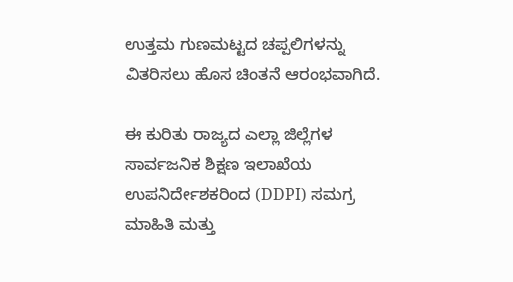ಉತ್ತಮ ಗುಣಮಟ್ಟದ ಚಪ್ಪಲಿಗಳನ್ನು ವಿತರಿಸಲು ಹೊಸ ಚಿಂತನೆ ಆರಂಭವಾಗಿದೆ.

ಈ ಕುರಿತು ರಾಜ್ಯದ ಎಲ್ಲಾ ಜಿಲ್ಲೆಗಳ ಸಾರ್ವಜನಿಕ ಶಿಕ್ಷಣ ಇಲಾಖೆಯ ಉಪನಿರ್ದೇಶಕರಿಂದ (DDPI) ಸಮಗ್ರ ಮಾಹಿತಿ ಮತ್ತು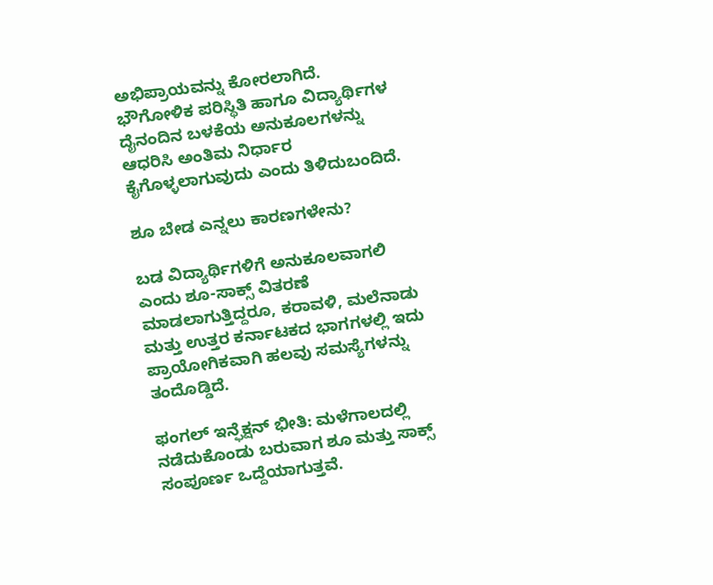ಅಭಿಪ್ರಾಯವನ್ನು ಕೋರಲಾಗಿದೆ. ಭೌಗೋಳಿಕ ಪರಿಸ್ಥಿತಿ ಹಾಗೂ ವಿದ್ಯಾರ್ಥಿಗಳ ದೈನಂದಿನ ಬಳಕೆಯ ಅನುಕೂಲಗಳನ್ನು ಆಧರಿಸಿ ಅಂತಿಮ ನಿರ್ಧಾರ ಕೈಗೊಳ್ಳಲಾಗುವುದು ಎಂದು ತಿಳಿದುಬಂದಿದೆ.

ಶೂ ಬೇಡ ಎನ್ನಲು ಕಾರಣಗಳೇನು?

ಬಡ ವಿದ್ಯಾರ್ಥಿಗಳಿಗೆ ಅನುಕೂಲವಾಗಲಿ ಎಂದು ಶೂ-ಸಾಕ್ಸ್ ವಿತರಣೆ ಮಾಡಲಾಗುತ್ತಿದ್ದರೂ, ಕರಾವಳಿ, ಮಲೆನಾಡು ಮತ್ತು ಉತ್ತರ ಕರ್ನಾಟಕದ ಭಾಗಗಳಲ್ಲಿ ಇದು ಪ್ರಾಯೋಗಿಕವಾಗಿ ಹಲವು ಸಮಸ್ಯೆಗಳನ್ನು ತಂದೊಡ್ಡಿದೆ.

ಫಂಗಲ್ ಇನ್ಫೆಕ್ಷನ್ ಭೀತಿ: ಮಳೆಗಾಲದಲ್ಲಿ ನಡೆದುಕೊಂಡು ಬರುವಾಗ ಶೂ ಮತ್ತು ಸಾಕ್ಸ್ ಸಂಪೂರ್ಣ ಒದ್ದೆಯಾಗುತ್ತವೆ.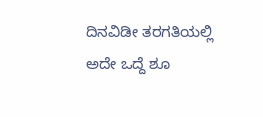ದಿನವಿಡೀ ತರಗತಿಯಲ್ಲಿ ಅದೇ ಒದ್ದೆ ಶೂ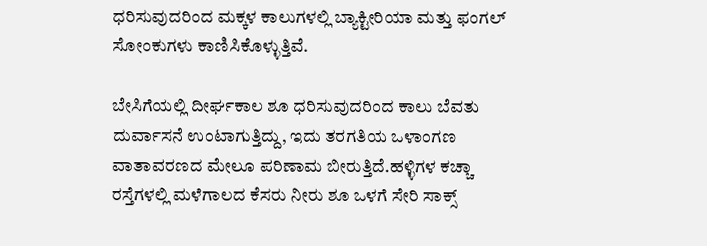ಧರಿಸುವುದರಿಂದ ಮಕ್ಕಳ ಕಾಲುಗಳಲ್ಲಿ ಬ್ಯಾಕ್ಟೀರಿಯಾ ಮತ್ತು ಫಂಗಲ್ ಸೋಂಕುಗಳು ಕಾಣಿಸಿಕೊಳ್ಳುತ್ತಿವೆ.

ಬೇಸಿಗೆಯಲ್ಲಿ ದೀರ್ಘಕಾಲ ಶೂ ಧರಿಸುವುದರಿಂದ ಕಾಲು ಬೆವತು ದುರ್ವಾಸನೆ ಉಂಟಾಗುತ್ತಿದ್ದು, ಇದು ತರಗತಿಯ ಒಳಾಂಗಣ ವಾತಾವರಣದ ಮೇಲೂ ಪರಿಣಾಮ ಬೀರುತ್ತಿದೆ.ಹಳ್ಳಿಗಳ ಕಚ್ಚಾ ರಸ್ತೆಗಳಲ್ಲಿ ಮಳೆಗಾಲದ ಕೆಸರು ನೀರು ಶೂ ಒಳಗೆ ಸೇರಿ ಸಾಕ್ಸ್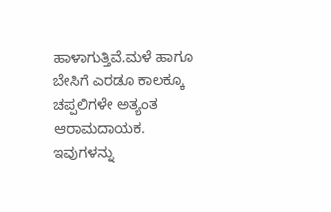ಹಾಳಾಗುತ್ತಿವೆ.ಮಳೆ ಹಾಗೂ ಬೇಸಿಗೆ ಎರಡೂ ಕಾಲಕ್ಕೂ ಚಪ್ಪಲಿಗಳೇ ಅತ್ಯಂತ ಆರಾಮದಾಯಕ. ಇವುಗಳನ್ನು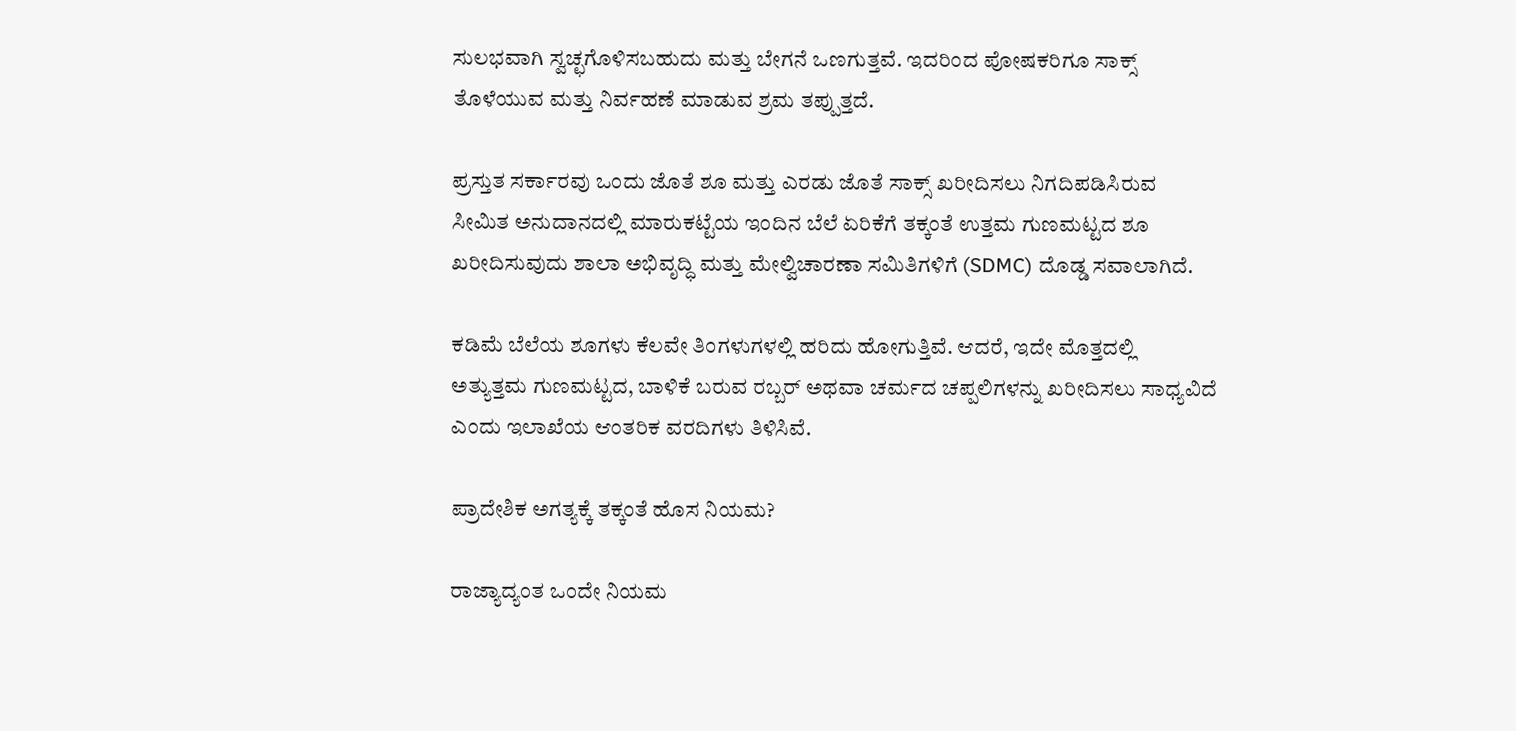ಸುಲಭವಾಗಿ ಸ್ವಚ್ಛಗೊಳಿಸಬಹುದು ಮತ್ತು ಬೇಗನೆ ಒಣಗುತ್ತವೆ. ಇದರಿಂದ ಪೋಷಕರಿಗೂ ಸಾಕ್ಸ್ ತೊಳೆಯುವ ಮತ್ತು ನಿರ್ವಹಣೆ ಮಾಡುವ ಶ್ರಮ ತಪ್ಪುತ್ತದೆ.

ಪ್ರಸ್ತುತ ಸರ್ಕಾರವು ಒಂದು ಜೊತೆ ಶೂ ಮತ್ತು ಎರಡು ಜೊತೆ ಸಾಕ್ಸ್ ಖರೀದಿಸಲು ನಿಗದಿಪಡಿಸಿರುವ ಸೀಮಿತ ಅನುದಾನದಲ್ಲಿ ಮಾರುಕಟ್ಟೆಯ ಇಂದಿನ ಬೆಲೆ ಏರಿಕೆಗೆ ತಕ್ಕಂತೆ ಉತ್ತಮ ಗುಣಮಟ್ಟದ ಶೂ ಖರೀದಿಸುವುದು ಶಾಲಾ ಅಭಿವೃದ್ಧಿ ಮತ್ತು ಮೇಲ್ವಿಚಾರಣಾ ಸಮಿತಿಗಳಿಗೆ (SDMC) ದೊಡ್ಡ ಸವಾಲಾಗಿದೆ.

ಕಡಿಮೆ ಬೆಲೆಯ ಶೂಗಳು ಕೆಲವೇ ತಿಂಗಳುಗಳಲ್ಲಿ ಹರಿದು ಹೋಗುತ್ತಿವೆ. ಆದರೆ, ಇದೇ ಮೊತ್ತದಲ್ಲಿ ಅತ್ಯುತ್ತಮ ಗುಣಮಟ್ಟದ, ಬಾಳಿಕೆ ಬರುವ ರಬ್ಬರ್ ಅಥವಾ ಚರ್ಮದ ಚಪ್ಪಲಿಗಳನ್ನು ಖರೀದಿಸಲು ಸಾಧ್ಯವಿದೆ ಎಂದು ಇಲಾಖೆಯ ಆಂತರಿಕ ವರದಿಗಳು ತಿಳಿಸಿವೆ.

ಪ್ರಾದೇಶಿಕ ಅಗತ್ಯಕ್ಕೆ ತಕ್ಕಂತೆ ಹೊಸ ನಿಯಮ?

ರಾಜ್ಯಾದ್ಯಂತ ಒಂದೇ ನಿಯಮ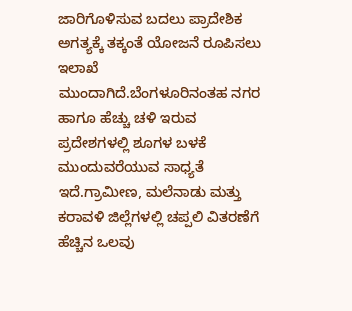ಜಾರಿಗೊಳಿಸುವ ಬದಲು ಪ್ರಾದೇಶಿಕ ಅಗತ್ಯಕ್ಕೆ ತಕ್ಕಂತೆ ಯೋಜನೆ ರೂಪಿಸಲು ಇಲಾಖೆ ಮುಂದಾಗಿದೆ.ಬೆಂಗಳೂರಿನಂತಹ ನಗರ ಹಾಗೂ ಹೆಚ್ಚು ಚಳಿ ಇರುವ ಪ್ರದೇಶಗಳಲ್ಲಿ ಶೂಗಳ ಬಳಕೆ ಮುಂದುವರೆಯುವ ಸಾಧ್ಯತೆ ಇದೆ.ಗ್ರಾಮೀಣ, ಮಲೆನಾಡು ಮತ್ತು ಕರಾವಳಿ ಜಿಲ್ಲೆಗಳಲ್ಲಿ ಚಪ್ಪಲಿ ವಿತರಣೆಗೆ ಹೆಚ್ಚಿನ ಒಲವು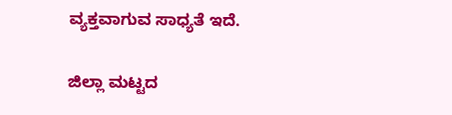ವ್ಯಕ್ತವಾಗುವ ಸಾಧ್ಯತೆ ಇದೆ.

ಜಿಲ್ಲಾ ಮಟ್ಟದ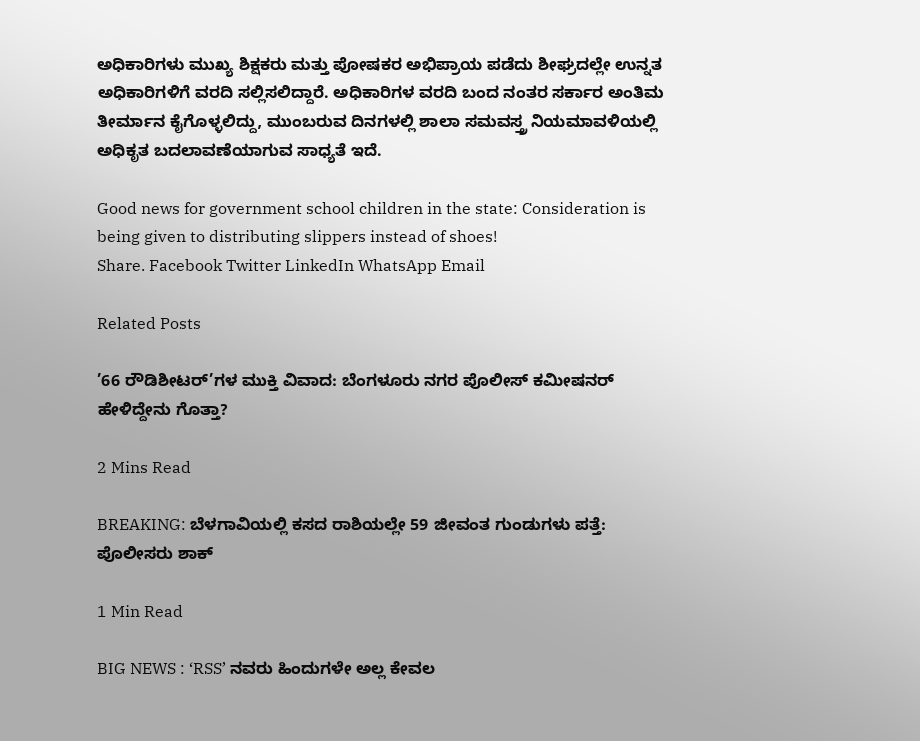ಅಧಿಕಾರಿಗಳು ಮುಖ್ಯ ಶಿಕ್ಷಕರು ಮತ್ತು ಪೋಷಕರ ಅಭಿಪ್ರಾಯ ಪಡೆದು ಶೀಘ್ರದಲ್ಲೇ ಉನ್ನತ ಅಧಿಕಾರಿಗಳಿಗೆ ವರದಿ ಸಲ್ಲಿಸಲಿದ್ದಾರೆ. ಅಧಿಕಾರಿಗಳ ವರದಿ ಬಂದ ನಂತರ ಸರ್ಕಾರ ಅಂತಿಮ ತೀರ್ಮಾನ ಕೈಗೊಳ್ಳಲಿದ್ದು, ಮುಂಬರುವ ದಿನಗಳಲ್ಲಿ ಶಾಲಾ ಸಮವಸ್ತ್ರ ನಿಯಮಾವಳಿಯಲ್ಲಿ ಅಧಿಕೃತ ಬದಲಾವಣೆಯಾಗುವ ಸಾಧ್ಯತೆ ಇದೆ.

Good news for government school children in the state: Consideration is being given to distributing slippers instead of shoes!
Share. Facebook Twitter LinkedIn WhatsApp Email

Related Posts

’66 ರೌಡಿಶೀಟರ್‌’ಗಳ ಮುಕ್ತಿ ವಿವಾದ: ಬೆಂಗಳೂರು ನಗರ ಪೊಲೀಸ್ ಕಮೀಷನರ್ ಹೇಳಿದ್ದೇನು ಗೊತ್ತಾ?

2 Mins Read

BREAKING: ಬೆಳಗಾವಿಯಲ್ಲಿ ಕಸದ ರಾಶಿಯಲ್ಲೇ 59 ಜೀವಂತ ಗುಂಡುಗಳು ಪತ್ತೆ: ಪೊಲೀಸರು ಶಾಕ್

1 Min Read

BIG NEWS : ‘RSS’ ನವರು ಹಿಂದುಗಳೇ ಅಲ್ಲ ಕೇವಲ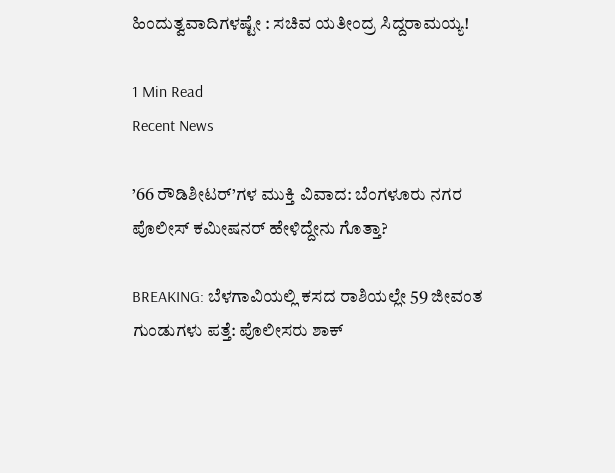ಹಿಂದುತ್ವವಾದಿಗಳಷ್ಟೇ : ಸಚಿವ ಯತೀಂದ್ರ ಸಿದ್ದರಾಮಯ್ಯ!

1 Min Read
Recent News

’66 ರೌಡಿಶೀಟರ್‌’ಗಳ ಮುಕ್ತಿ ವಿವಾದ: ಬೆಂಗಳೂರು ನಗರ ಪೊಲೀಸ್ ಕಮೀಷನರ್ ಹೇಳಿದ್ದೇನು ಗೊತ್ತಾ?

BREAKING: ಬೆಳಗಾವಿಯಲ್ಲಿ ಕಸದ ರಾಶಿಯಲ್ಲೇ 59 ಜೀವಂತ ಗುಂಡುಗಳು ಪತ್ತೆ: ಪೊಲೀಸರು ಶಾಕ್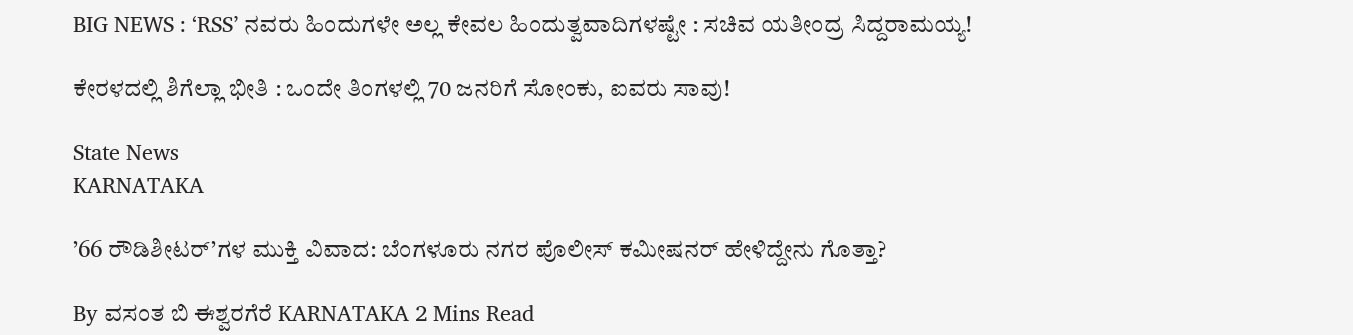BIG NEWS : ‘RSS’ ನವರು ಹಿಂದುಗಳೇ ಅಲ್ಲ ಕೇವಲ ಹಿಂದುತ್ವವಾದಿಗಳಷ್ಟೇ : ಸಚಿವ ಯತೀಂದ್ರ ಸಿದ್ದರಾಮಯ್ಯ!

ಕೇರಳದಲ್ಲಿ ಶಿಗೆಲ್ಲಾ ಭೀತಿ : ಒಂದೇ ತಿಂಗಳಲ್ಲಿ 70 ಜನರಿಗೆ ಸೋಂಕು, ಐವರು ಸಾವು!

State News
KARNATAKA

’66 ರೌಡಿಶೀಟರ್‌’ಗಳ ಮುಕ್ತಿ ವಿವಾದ: ಬೆಂಗಳೂರು ನಗರ ಪೊಲೀಸ್ ಕಮೀಷನರ್ ಹೇಳಿದ್ದೇನು ಗೊತ್ತಾ?

By ವಸಂತ ಬಿ ಈಶ್ವರಗೆರೆ KARNATAKA 2 Mins Read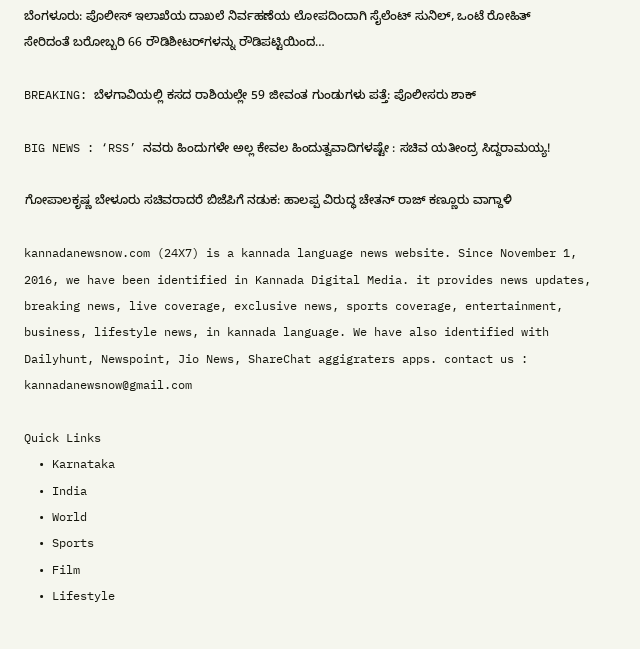ಬೆಂಗಳೂರು: ಪೊಲೀಸ್ ಇಲಾಖೆಯ ದಾಖಲೆ ನಿರ್ವಹಣೆಯ ಲೋಪದಿಂದಾಗಿ ಸೈಲೆಂಟ್ ಸುನಿಲ್, ಒಂಟೆ ರೋಹಿತ್ ಸೇರಿದಂತೆ ಬರೋಬ್ಬರಿ 66 ರೌಡಿಶೀಟರ್‌ಗಳನ್ನು ರೌಡಿಪಟ್ಟಿಯಿಂದ…

BREAKING: ಬೆಳಗಾವಿಯಲ್ಲಿ ಕಸದ ರಾಶಿಯಲ್ಲೇ 59 ಜೀವಂತ ಗುಂಡುಗಳು ಪತ್ತೆ: ಪೊಲೀಸರು ಶಾಕ್

BIG NEWS : ‘RSS’ ನವರು ಹಿಂದುಗಳೇ ಅಲ್ಲ ಕೇವಲ ಹಿಂದುತ್ವವಾದಿಗಳಷ್ಟೇ : ಸಚಿವ ಯತೀಂದ್ರ ಸಿದ್ದರಾಮಯ್ಯ!

ಗೋಪಾಲಕೃಷ್ಣ ಬೇಳೂರು ಸಚಿವರಾದರೆ ಬಿಜೆಪಿಗೆ ನಡುಕ: ಹಾಲಪ್ಪ ವಿರುದ್ಧ ಚೇತನ್ ರಾಜ್ ಕಣ್ಣೂರು ವಾಗ್ದಾಳಿ

kannadanewsnow.com (24X7) is a kannada language news website. Since November 1, 2016, we have been identified in Kannada Digital Media. it provides news updates, breaking news, live coverage, exclusive news, sports coverage, entertainment, business, lifestyle news, in kannada language. We have also identified with Dailyhunt, Newspoint, Jio News, ShareChat aggigraters apps. contact us : kannadanewsnow@gmail.com

Quick Links
  • Karnataka
  • India
  • World
  • Sports
  • Film
  • Lifestyle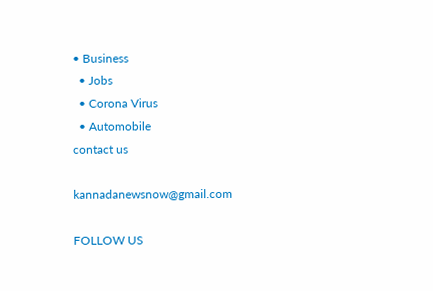• Business
  • Jobs
  • Corona Virus
  • Automobile
contact us

kannadanewsnow@gmail.com

FOLLOW US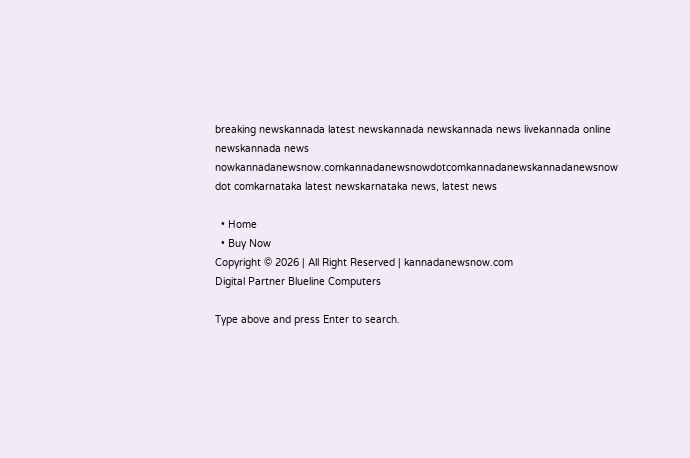breaking newskannada latest newskannada newskannada news livekannada online newskannada news nowkannadanewsnow.comkannadanewsnowdotcomkannadanewskannadanewsnow dot comkarnataka latest newskarnataka news, latest news

  • Home
  • Buy Now
Copyright © 2026 | All Right Reserved | kannadanewsnow.com
Digital Partner Blueline Computers

Type above and press Enter to search.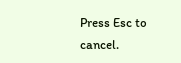Press Esc to cancel.